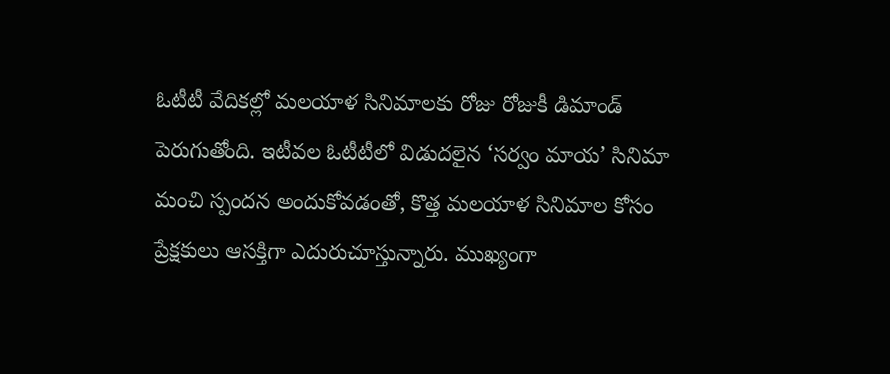ఓటీటీ వేదికల్లో మలయాళ సినిమాలకు రోజు రోజుకీ డిమాండ్ పెరుగుతోంది. ఇటీవల ఓటీటీలో విడుదలైన ‘సర్వం మాయ’ సినిమా మంచి స్పందన అందుకోవడంతో, కొత్త మలయాళ సినిమాల కోసం ప్రేక్షకులు ఆసక్తిగా ఎదురుచూస్తున్నారు. ముఖ్యంగా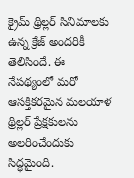క్రైమ్ థ్రిల్లర్ సినిమాలకు ఉన్న క్రేజ్ అందరికీ తెలిసిందే. ఈ నేపథ్యంలో మరో ఆసక్తికరమైన మలయాళ థ్రిల్లర్ ప్రేక్షకులను అలరించేందుకు సిద్ధమైంది.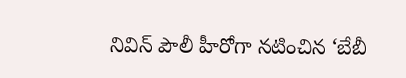నివిన్ పౌలీ హీరోగా నటించిన ‘బేబీ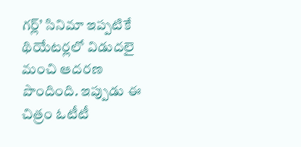గర్ల్’ సినిమా ఇప్పటికే థియేటర్లలో విడుదలై మంచి ఆదరణ పొందింది. ఇప్పుడు ఈ చిత్రం ఓటీటీ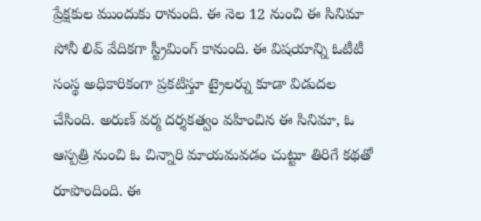ప్రేక్షకుల ముందుకు రానుంది. ఈ నెల 12 నుంచి ఈ సినిమా సోనీ లివ్ వేదికగా స్ట్రీమింగ్ కానుంది. ఈ విషయాన్ని ఓటీటీ సంస్థ అధికారికంగా ప్రకటిస్తూ ట్రైలర్ను కూడా విడుదల చేసింది. అరుణ్ వర్మ దర్శకత్వం వహించిన ఈ సినిమా, ఓ ఆస్పత్రి నుంచి ఓ చిన్నారి మాయమవడం చుట్టూ తిరిగే కథతో రూపొందింది. ఈ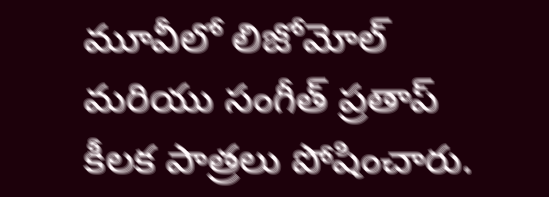మూవీలో లిజోమోల్ మరియు సంగీత్ ప్రతాప్ కీలక పాత్రలు పోషించారు.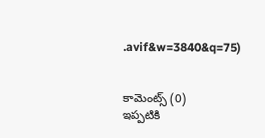.avif&w=3840&q=75)


కామెంట్స్ (0)
ఇప్పటికి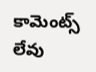కామెంట్స్ లేవు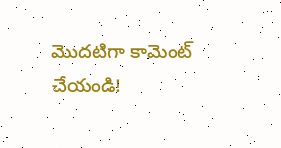మొదటిగా కామెంట్ చేయండి!